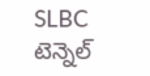SLBC టెన్నెల్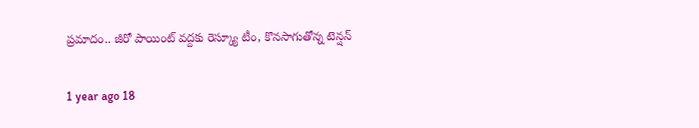ప్రమాదం.. జీరో పాయింట్ వద్దకు రెస్క్యూ టీం, కొనసాగుతోన్న టెన్షన్

1 year ago 18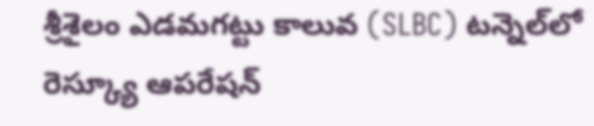శ్రీశైలం ఎడమగట్టు కాలువ (SLBC) టన్నెల్‌లో రెస్క్యూ ఆపరేషన్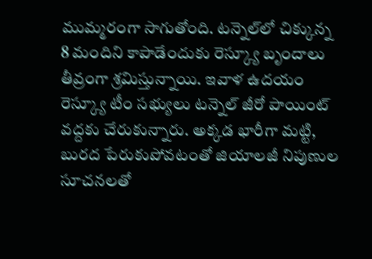ముమ్మరంగా సాగుతోంది. టన్నెల్‌లో చిక్కున్న 8 మందిని కాపాడేందుకు రెస్క్యూ బృందాలు తీవ్రంగా శ్రమిస్తున్నాయి. ఇవాళ ఉదయం రెస్క్యూ టీం సభ్యులు టన్నెల్ జీరో పాయింట్ వద్దకు చేరుకున్నారు. అక్కడ భారీగా మట్టి, బురద పేరుకుపోవటంతో జియాలజీ నిపుణుల సూచనలతో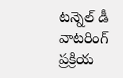టన్నెల్ డీ వాటరింగ్ ప్రక్రియ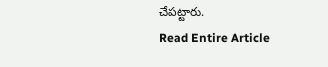చేపట్టారు.
Read Entire Article